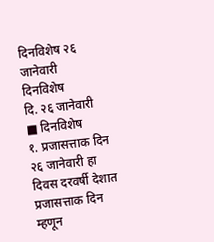दिनविशेष २६ जानेवारी
दिनविशेष
दि. २६ जानेवारी
■ दिनविशेष
१. प्रजासत्ताक दिन
२६ जानेवारी हा दिवस दरवर्षी देशात प्रजासत्ताक दिन म्हणून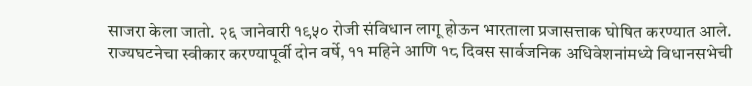साजरा केला जातो. २६ जानेवारी १९५० रोजी संविधान लागू होऊन भारताला प्रजासत्ताक घोषित करण्यात आले. राज्यघटनेचा स्वीकार करण्यापूर्वी दोन वर्षे, ११ महिने आणि १८ दिवस सार्वजनिक अधिवेशनांमध्ये विधानसभेची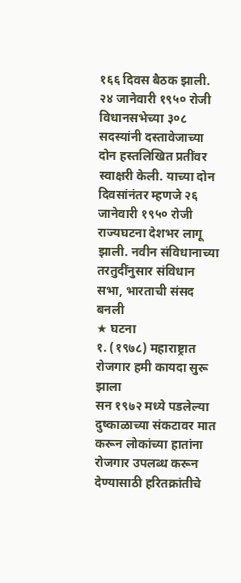१६६ दिवस बैठक झाली. २४ जानेवारी १९५० रोजी विधानसभेच्या ३०८ सदस्यांनी दस्तावेजाच्या दोन हस्तलिखित प्रतींवर स्वाक्षरी केली. याच्या दोन दिवसांनंतर म्हणजे २६ जानेवारी १९५० रोजी राज्यघटना देशभर लागू झाली. नवीन संविधानाच्या तरतुदींनुसार संविधान सभा, भारताची संसद बनली
★ घटना
१. (१९७८) महाराष्ट्रात रोजगार हमी कायदा सुरू झाला
सन १९७२ मध्ये पडलेल्या दुष्काळाच्या संकटावर मात करून लोकांच्या हातांना रोजगार उपलब्ध करून देण्यासाठी हरितक्रांतीचे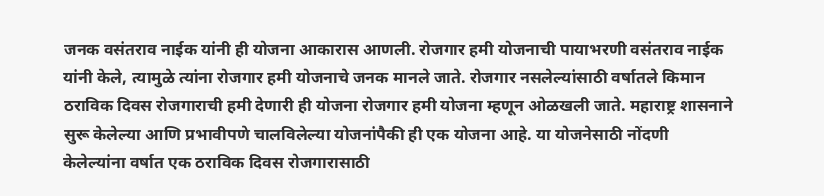जनक वसंतराव नाईक यांनी ही योजना आकारास आणली. रोजगार हमी योजनाची पायाभरणी वसंतराव नाईक यांनी केले, त्यामुळे त्यांना रोजगार हमी योजनाचे जनक मानले जाते. रोजगार नसलेल्यांसाठी वर्षातले किमान ठराविक दिवस रोजगाराची हमी देणारी ही योजना रोजगार हमी योजना म्हणून ओळखली जाते. महाराष्ट्र शासनाने सुरू केलेल्या आणि प्रभावीपणे चालविलेल्या योजनांपैकी ही एक योजना आहे. या योजनेसाठी नोंदणी केलेल्यांना वर्षात एक ठराविक दिवस रोजगारासाठी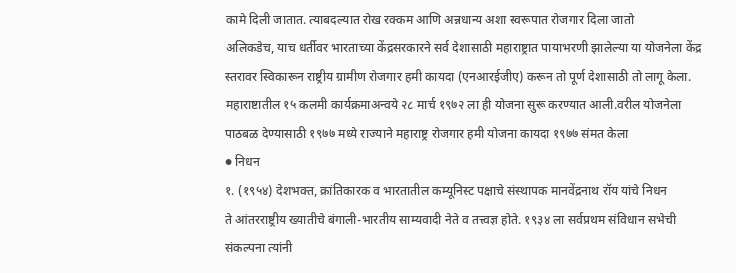कामे दिली जातात. त्याबदल्यात रोख रक्कम आणि अन्नधान्य अशा स्वरूपात रोजगार दिला जातो
अलिकडेच, याच धर्तीवर भारताच्या केंद्रसरकारने सर्व देशासाठी महाराष्ट्रात पायाभरणी झालेल्या या योजनेला केंद्र स्तरावर स्विकारून राष्ट्रीय ग्रामीण रोजगार हमी कायदा (एनआरईजीए) करून तो पूर्ण देशासाठी तो लागू केला. महाराष्टातील १५ कलमी कार्यक्रमाअन्वये २८ मार्च १९७२ ला ही योजना सुरू करण्यात आली.वरील योजनेला पाठबळ देण्यासाठी १९७७ मध्ये राज्याने महाराष्ट्र रोजगार हमी योजना कायदा १९७७ संमत केला
● निधन
१. (१९५४) देशभक्त, क्रांतिकारक व भारतातील कम्यूनिस्ट पक्षाचे संस्थापक मानवेंद्रनाथ रॉय यांचे निधन
ते आंतरराष्ट्रीय ख्यातीचे बंगाली-भारतीय साम्यवादी नेते व तत्त्वज्ञ होते. १९३४ ला सर्वप्रथम संविधान सभेची संकल्पना त्यांनी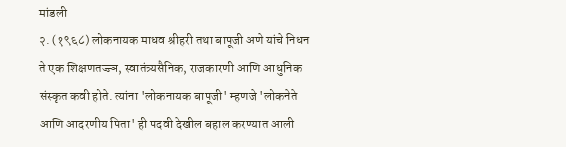मांडली
२. (१९६८) लोकनायक माधव श्रीहरी तथा बापूजी अणे यांचे निधन
ते एक शिक्षणतज्ज्ञ, स्वातंत्र्यसैनिक, राजकारणी आणि आधुनिक संस्कृत कवी होते. त्यांना 'लोकनायक बापूजी' म्हणजे 'लोकनेते आणि आदरणीय पिता' ही पदवी देखील बहाल करण्यात आली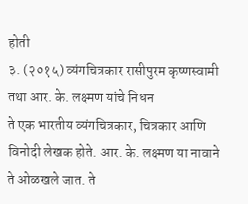होती
३. (२०१५) व्यंगचित्रकार रासीपुरम कृष्णस्वामी तथा आर. के. लक्ष्मण यांचे निधन
ते एक भारतीय व्यंगचित्रकार, चित्रकार आणि विनोदी लेखक होते. आर. के. लक्ष्मण या नावाने ते ओळखले जात. ते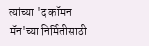त्यांच्या 'द कॉमन मॅन'च्या निर्मितीसाठी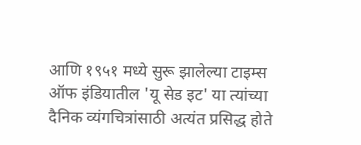आणि १९५१ मध्ये सुरू झालेल्या टाइम्स ऑफ इंडियातील 'यू सेड इट' या त्यांच्या दैनिक व्यंगचित्रांसाठी अत्यंत प्रसिद्ध होते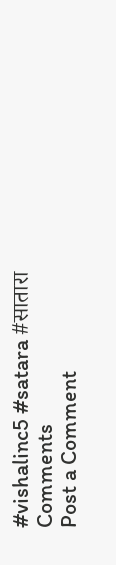#vishalinc5 #satara #सातारा
Comments
Post a Comment